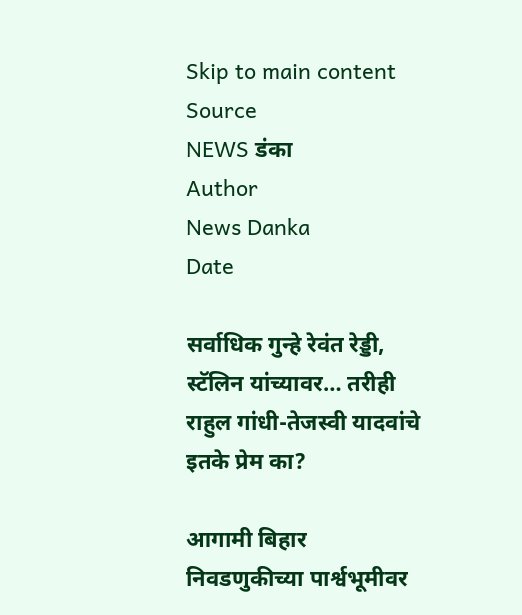Skip to main content
Source
NEWS डंका
Author
News Danka
Date

सर्वाधिक गुन्हे रेवंत रेड्डी, स्टॅलिन यांच्यावर… तरीही राहुल गांधी-तेजस्वी यादवांचे इतके प्रेम का?

आगामी बिहार निवडणुकीच्या पार्श्वभूमीवर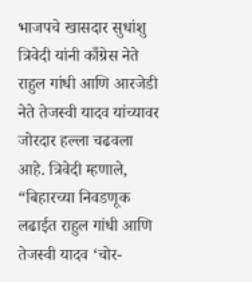भाजपचे खासदार सुधांशु त्रिवेदी यांनी काँग्रेस नेते राहुल गांधी आणि आरजेडी नेते तेजस्वी यादव यांच्यावर जोरदार हल्ला चढवला आहे. त्रिवेदी म्हणाले, “बिहारच्या निवडणूक लढाईत राहुल गांधी आणि तेजस्वी यादव ‘चोर-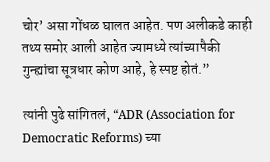चोर’ असा गोंधळ घालत आहेत. पण अलीकडे काही तथ्य समोर आली आहेत ज्यामध्ये त्यांच्यापैकी गुन्ह्यांचा सूत्रधार कोण आहे, हे स्पष्ट होतं.”

त्यांनी पुढे सांगितलं, “ADR (Association for Democratic Reforms) च्या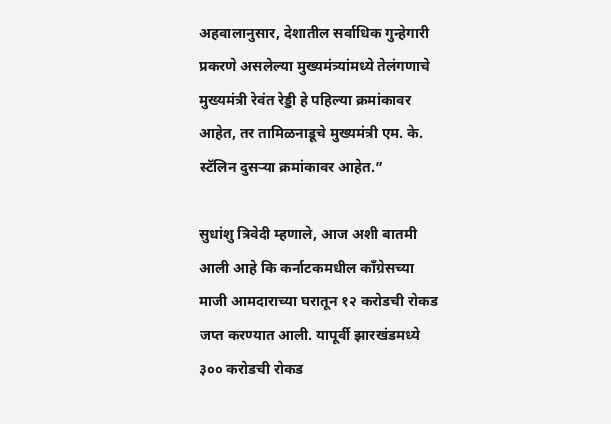अहवालानुसार, देशातील सर्वाधिक गुन्हेगारी प्रकरणे असलेल्या मुख्यमंत्र्यांमध्ये तेलंगणाचे मुख्यमंत्री रेवंत रेड्डी हे पहिल्या क्रमांकावर आहेत, तर तामिळनाडूचे मुख्यमंत्री एम. के. स्टॅलिन दुसऱ्या क्रमांकावर आहेत.”

सुधांशु त्रिवेदी म्हणाले, आज अशी बातमी आली आहे कि कर्नाटकमधील काँग्रेसच्या माजी आमदाराच्या घरातून १२ करोडची रोकड जप्त करण्यात आली. यापूर्वी झारखंडमध्ये ३०० करोडची रोकड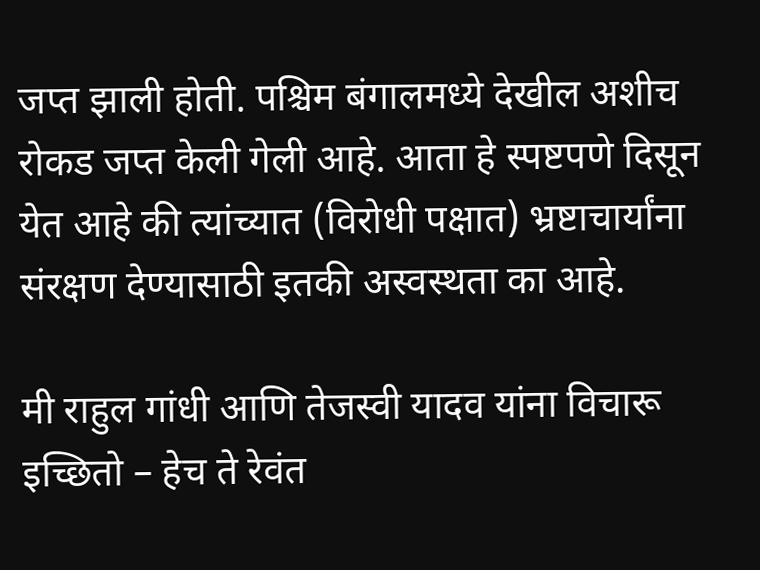जप्त झाली होती. पश्चिम बंगालमध्ये देखील अशीच रोकड जप्त केली गेली आहे. आता हे स्पष्टपणे दिसून येत आहे की त्यांच्यात (विरोधी पक्षात) भ्रष्टाचार्यांना संरक्षण देण्यासाठी इतकी अस्वस्थता का आहे.

मी राहुल गांधी आणि तेजस्वी यादव यांना विचारू इच्छितो – हेच ते रेवंत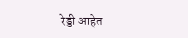रेड्डी आहेत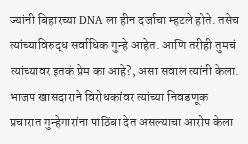ज्यांनी बिहारच्या DNA ला हीन दर्जाचा म्हटले होते. तसेच त्यांच्याविरुद्ध सर्वाधिक गुन्हे आहेत. आणि तरीही तुमचं त्यांच्यावर इतकं प्रेम का आहे?, असा सवाल त्यांनी केला. भाजप खासदाराने विरोधकांवर त्यांच्या निवडणूक प्रचारात गुन्हेगारांना पाठिंबा देत असल्याचा आरोप केला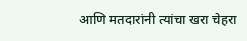आणि मतदारांनी त्यांचा खरा चेहरा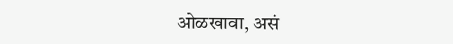ओळखावा, असं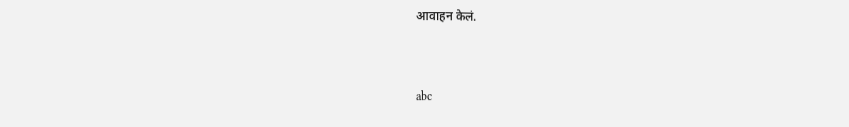आवाहन केलं.


abc